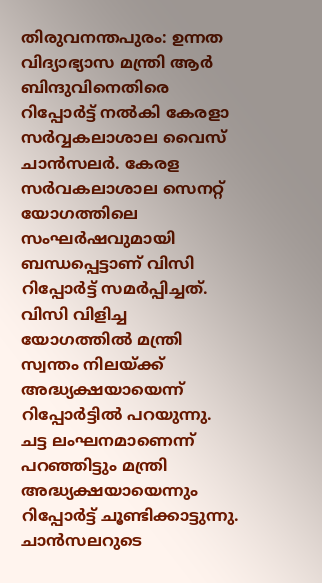തിരുവനന്തപുരം: ഉന്നത വിദ്യാഭ്യാസ മന്ത്രി ആർ ബിന്ദുവിനെതിരെ റിപ്പോർട്ട് നൽകി കേരളാ സർവ്വകലാശാല വൈസ് ചാൻസലർ. കേരള സർവകലാശാല സെനറ്റ് യോഗത്തിലെ സംഘർഷവുമായി ബന്ധപ്പെട്ടാണ് വിസി റിപ്പോർട്ട് സമർപ്പിച്ചത്. വിസി വിളിച്ച യോഗത്തിൽ മന്ത്രി സ്വന്തം നിലയ്ക്ക് അദ്ധ്യക്ഷയായെന്ന് റിപ്പോർട്ടിൽ പറയുന്നു. ചട്ട ലംഘനമാണെന്ന് പറഞ്ഞിട്ടും മന്ത്രി അദ്ധ്യക്ഷയായെന്നും റിപ്പോർട്ട് ചൂണ്ടിക്കാട്ടുന്നു.
ചാൻസലറുടെ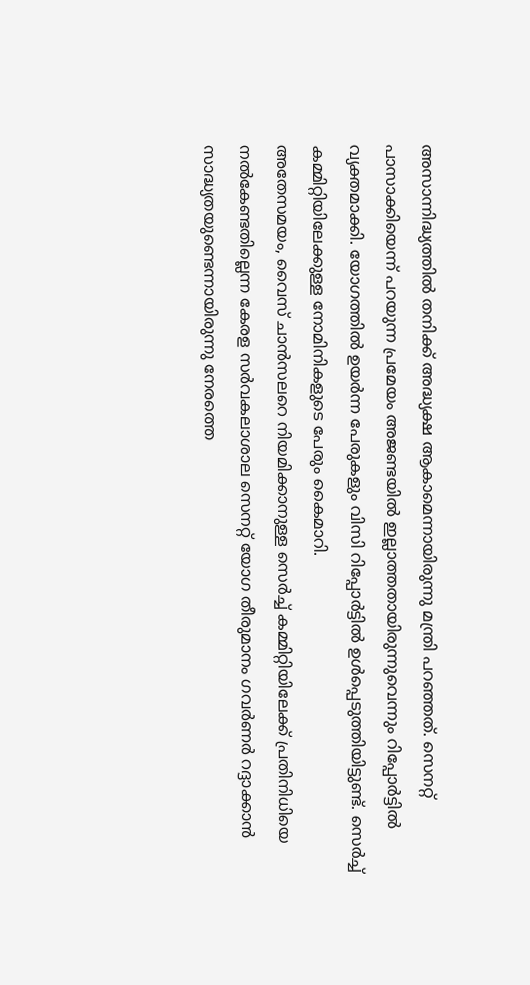അസാന്നിദ്ധ്യത്തിൽ തനിക്ക് അദ്ധ്യക്ഷ ആകാമെന്നായിരുന്നു മന്ത്രി പറഞ്ഞത്. സെനറ്റ് പാസാക്കിയെന്ന് പറയുന്ന പ്രമേയം അജണ്ടയിൽ ഇല്ലാത്തതായിരുന്നുവെന്നും റിപ്പോർട്ടിൽ വ്യക്തമാക്കി. യോഗത്തിൽ ഉയർന്ന പേരുകളും വിസി റിപ്പോർട്ടിൽ ഉൾപ്പെടുത്തിയിട്ടുണ്ട്. സെർച്ച് കമ്മിറ്റിയിലേക്കുള്ള നോമിനികളുടെ പേരും കൈമാറി.
അതേസമയം, വൈസ് ചാൻസലറെ നിയമിക്കാനുള്ള സെർച്ച് കമ്മിറ്റിയിലേക്ക് പ്രതിനിധിയെ നൽകേണ്ടതില്ലെന്ന കേരള സർവകലാശാല സെനറ്റ് യോഗ തീരുമാനം ഗവർണർ റദ്ദാക്കാൻ സാദ്ധ്യതയുണ്ടെന്നായിരുന്നു നേരത്തെ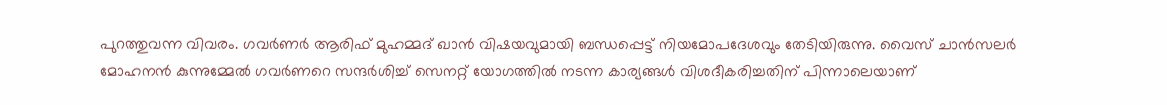പുറത്തുവന്ന വിവരം. ഗവർണർ ആരിഫ് മുഹമ്മദ് ഖാൻ വിഷയവുമായി ബന്ധപ്പെട്ട് നിയമോപദേശവും തേടിയിരുന്നു. വൈസ് ചാൻസലർ മോഹനൻ കുന്നുമ്മേൽ ഗവർണറെ സന്ദർശിച്ച് സെനറ്റ് യോഗത്തിൽ നടന്ന കാര്യങ്ങൾ വിശദീകരിച്ചതിന് പിന്നാലെയാണ്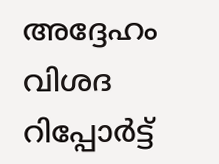അദ്ദേഹം വിശദ റിപ്പോർട്ട്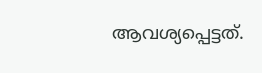ആവശ്യപ്പെട്ടത്.